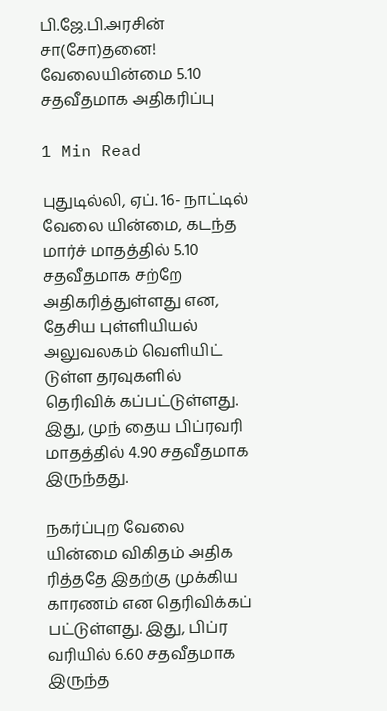பி.ஜே.பி.அரசின் சா(சோ)தனை! வேலையின்மை 5.10 சதவீதமாக அதிகரிப்பு

1 Min Read

புதுடில்லி, ஏப். 16- நாட்டில் வேலை யின்மை, கடந்த மார்ச் மாதத்தில் 5.10 சதவீதமாக சற்றே அதிகரித்துள்ளது என, தேசிய புள்ளியியல் அலுவலகம் வெளியிட் டுள்ள தரவுகளில் தெரிவிக் கப்பட்டுள்ளது. இது, முந் தைய பிப்ரவரி மாதத்தில் 4.90 சதவீதமாக இருந்தது.

நகர்ப்புற வேலை யின்மை விகிதம் அதிக ரித்ததே இதற்கு முக்கிய காரணம் என தெரிவிக்கப் பட்டுள்ளது. இது, பிப்ர வரியில் 6.60 சதவீதமாக இருந்த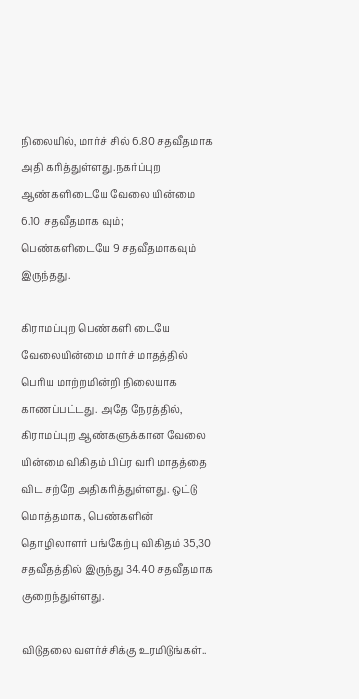நிலையில், மார்ச் சில் 6.80 சதவீதமாக அதி கரித்துள்ளது.நகர்ப்புற ஆண்களிடையே வேலை யின்மை 6.10 சதவீதமாக வும்; பெண்களிடையே 9 சதவீதமாகவும் இருந்தது.

கிராமப்புற பெண்களி டையே வேலையின்மை மார்ச் மாதத்தில் பெரிய மாற்றமின்றி நிலையாக காணப்பட்டது. அதே நேரத்தில், கிராமப்புற ஆண்களுக்கான வேலை யின்மை விகிதம் பிப்ர வரி மாதத்தை விட சற்றே அதிகரித்துள்ளது. ஒட்டு மொத்தமாக, பெண்களின் தொழிலாளர் பங்கேற்பு விகிதம் 35,30 சதவீதத்தில் இருந்து 34.40 சதவீதமாக குறைந்துள்ளது.

விடுதலை வளர்ச்சிக்கு உரமிடுங்கள்..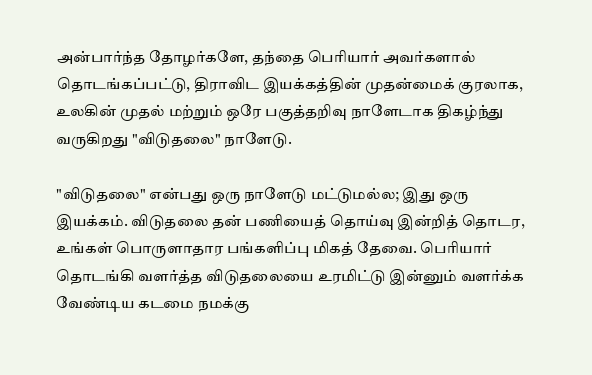அன்பார்ந்த தோழர்களே, தந்தை பெரியார் அவர்களால் தொடங்கப்பட்டு, திராவிட இயக்கத்தின் முதன்மைக் குரலாக, உலகின் முதல் மற்றும் ஒரே பகுத்தறிவு நாளேடாக திகழ்ந்து வருகிறது "விடுதலை" நாளேடு.

"விடுதலை" என்பது ஒரு நாளேடு மட்டுமல்ல; இது ஒரு இயக்கம். விடுதலை தன் பணியைத் தொய்வு இன்றித் தொடர, உங்கள் பொருளாதார பங்களிப்பு மிகத் தேவை. பெரியார் தொடங்கி வளர்த்த விடுதலையை உரமிட்டு இன்னும் வளர்க்க வேண்டிய கடமை நமக்கு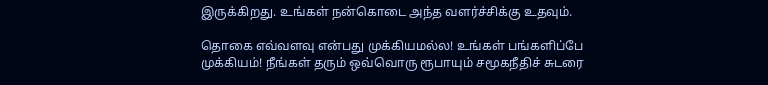இருக்கிறது. உங்கள் நன்கொடை அந்த வளர்ச்சிக்கு உதவும்.

தொகை எவ்வளவு என்பது முக்கியமல்ல! உங்கள் பங்களிப்பே முக்கியம்! நீங்கள் தரும் ஒவ்வொரு ரூபாயும் சமூகநீதிச் சுடரை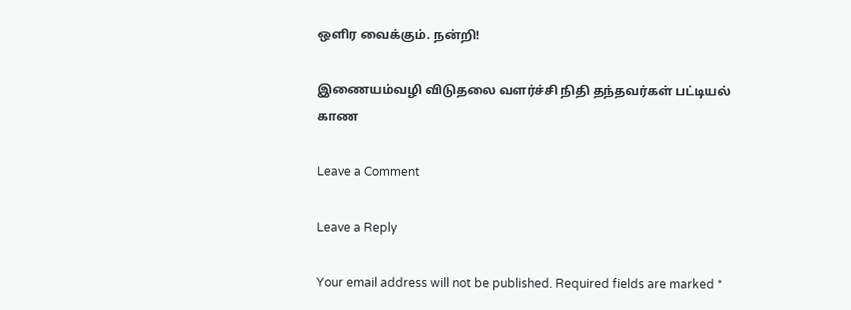ஒளிர வைக்கும். நன்றி!

இணையம்வழி விடுதலை வளர்ச்சி நிதி தந்தவர்கள் பட்டியல் காண

Leave a Comment

Leave a Reply

Your email address will not be published. Required fields are marked *